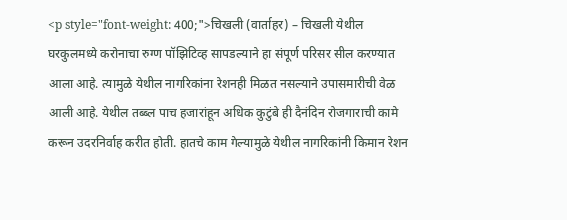<p style="font-weight: 400;">चिखली (वार्ताहर) – चिखली येथील घरकुलमध्ये करोनाचा रुग्ण पॉझिटिव्ह सापडल्याने हा संपूर्ण परिसर सील करण्यात आला आहे. त्यामुळे येथील नागरिकांना रेशनही मिळत नसल्याने उपासमारीची वेळ आली आहे. येथील तब्ब्ल पाच हजारांहून अधिक कुटुंबे ही दैनंदिन रोजगाराची कामे करून उदरनिर्वाह करीत होती. हातचे काम गेल्यामुळे येथील नागरिकांनी किमान रेशन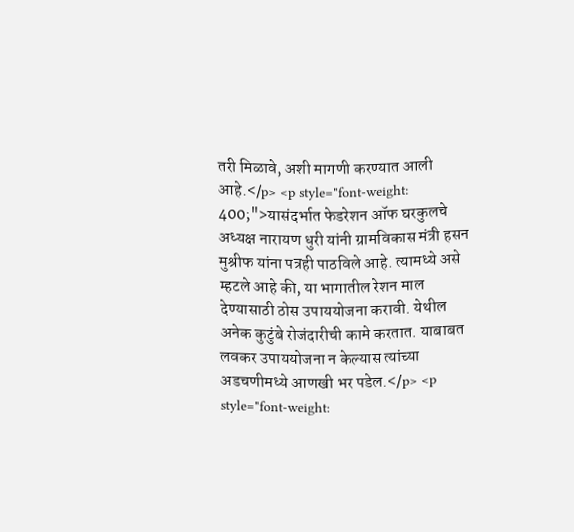तरी मिळावे, अशी मागणी करण्यात आली आहे.</p> <p style="font-weight: 400;">यासंदर्भात फेडरेशन ऑफ घरकुलचे अध्यक्ष नारायण धुरी यांनी ग्रामविकास मंत्री हसन मुश्रीफ यांना पत्रही पाठविले आहे. त्यामध्ये असे म्हटले आहे की, या भागातील रेशन माल देण्यासाठी ठोस उपाययोजना करावी. येथील अनेक कुटुंबे रोजंदारीची कामे करतात. याबाबत लवकर उपाययोजना न केल्यास त्यांच्या अडचणीमध्ये आणखी भर पडेल.</p> <p style="font-weight: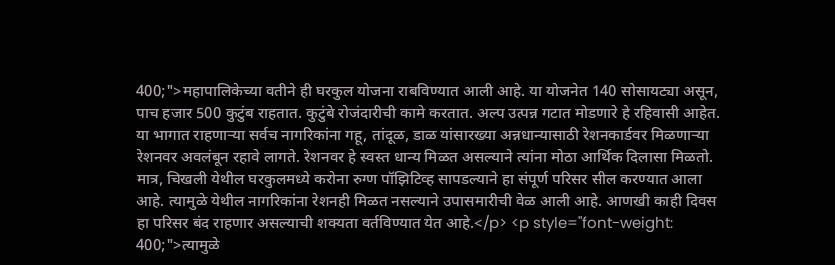400;">महापालिकेच्या वतीने ही घरकुल योजना राबविण्यात आली आहे. या योजनेत 140 सोसायट्या असून, पाच हजार 500 कुटुंब राहतात. कुटुंबे रोजंदारीची कामे करतात. अल्प उत्पन्न गटात मोडणारे हे रहिवासी आहेत. या भागात राहणाऱ्या सर्वच नागरिकांना गहू, तांदूळ, डाळ यांसारख्या अन्नधान्यासाठी रेशनकार्डवर मिळणाऱ्या रेशनवर अवलंबून रहावे लागते. रेशनवर हे स्वस्त धान्य मिळत असल्याने त्यांना मोठा आर्थिक दिलासा मिळतो. मात्र, चिखली येथील घरकुलमध्ये करोना रुग्ण पॉझिटिव्ह सापडल्याने हा संपूर्ण परिसर सील करण्यात आला आहे. त्यामुळे येथील नागरिकांना रेशनही मिळत नसल्याने उपासमारीची वेळ आली आहे. आणखी काही दिवस हा परिसर बंद राहणार असल्याची शक्यता वर्तविण्यात येत आहे.</p> <p style="font-weight: 400;">त्यामुळे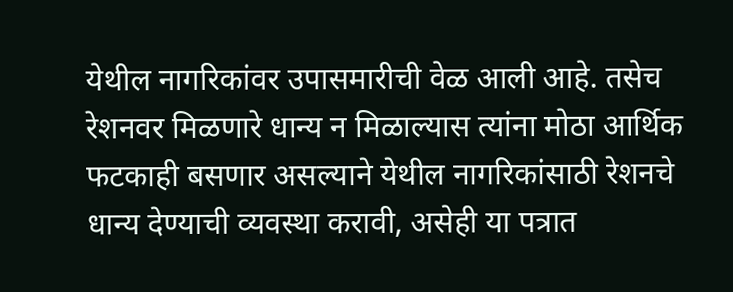येथील नागरिकांवर उपासमारीची वेळ आली आहे. तसेच रेशनवर मिळणारे धान्य न मिळाल्यास त्यांना मोठा आर्थिक फटकाही बसणार असल्याने येथील नागरिकांसाठी रेशनचे धान्य देण्याची व्यवस्था करावी, असेही या पत्रात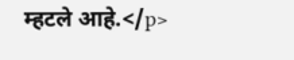म्हटले आहे.</p>